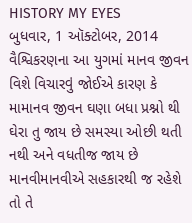HISTORY MY EYES
બુધવાર, 1 ઑક્ટોબર, 2014
વૈશ્વિકરણના આ યુગમાં માનવ જીવન વિશે વિચારવું જોઈએ કારણ કે મામાનવ જીવન ઘણા બધા પ્રશ્નો થી ઘેરા તુ જાય છે સમસ્યા ઓછી થતી નથી અને વધતીજ જાય છે માનવીમાનવીએ સહકારથી જ રહેશે તો તે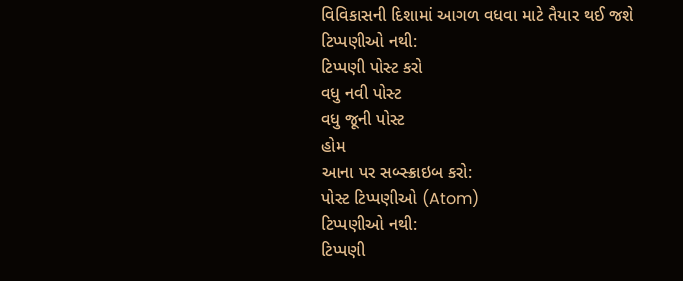વિવિકાસની દિશામાં આગળ વધવા માટે તૈયાર થઈ જશે
ટિપ્પણીઓ નથી:
ટિપ્પણી પોસ્ટ કરો
વધુ નવી પોસ્ટ
વધુ જૂની પોસ્ટ
હોમ
આના પર સબ્સ્ક્રાઇબ કરો:
પોસ્ટ ટિપ્પણીઓ (Atom)
ટિપ્પણીઓ નથી:
ટિપ્પણી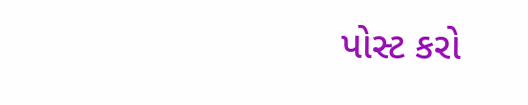પોસ્ટ કરો